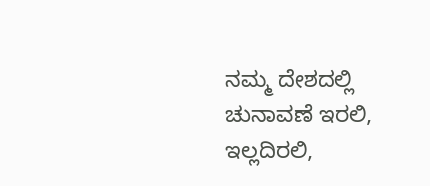ನಮ್ಮ ದೇಶದಲ್ಲಿ ಚುನಾವಣೆ ಇರಲಿ, ಇಲ್ಲದಿರಲಿ,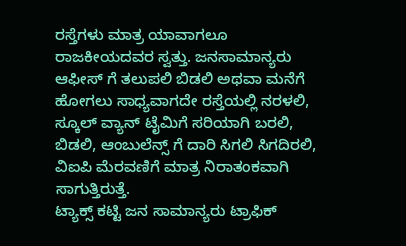ರಸ್ತೆಗಳು ಮಾತ್ರ ಯಾವಾಗಲೂ ರಾಜಕೀಯದವರ ಸ್ವತ್ತು. ಜನಸಾಮಾನ್ಯರು ಆಫೀಸ್ ಗೆ ತಲುಪಲಿ ಬಿಡಲಿ ಅಥವಾ ಮನೆಗೆ ಹೋಗಲು ಸಾಧ್ಯವಾಗದೇ ರಸ್ತೆಯಲ್ಲಿ ನರಳಲಿ, ಸ್ಕೂಲ್ ವ್ಯಾನ್ ಟೈಮಿಗೆ ಸರಿಯಾಗಿ ಬರಲಿ, ಬಿಡಲಿ, ಆಂಬುಲೆನ್ಸ್ ಗೆ ದಾರಿ ಸಿಗಲಿ ಸಿಗದಿರಲಿ, ವಿಐಪಿ ಮೆರವಣಿಗೆ ಮಾತ್ರ ನಿರಾತಂಕವಾಗಿ ಸಾಗುತ್ತಿರುತ್ತೆ.
ಟ್ಯಾಕ್ಸ್ ಕಟ್ಟಿ ಜನ ಸಾಮಾನ್ಯರು ಟ್ರಾಫಿಕ್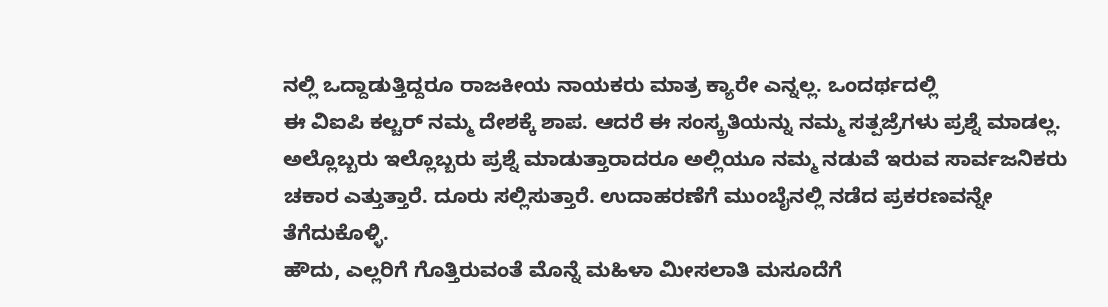ನಲ್ಲಿ ಒದ್ದಾಡುತ್ತಿದ್ದರೂ ರಾಜಕೀಯ ನಾಯಕರು ಮಾತ್ರ ಕ್ಯಾರೇ ಎನ್ನಲ್ಲ. ಒಂದರ್ಥದಲ್ಲಿ
ಈ ವಿಐಪಿ ಕಲ್ಚರ್ ನಮ್ಮ ದೇಶಕ್ಕೆ ಶಾಪ. ಆದರೆ ಈ ಸಂಸ್ಕ್ರತಿಯನ್ನು ನಮ್ಮ ಸತ್ಪಜ್ರೆಗಳು ಪ್ರಶ್ನೆ ಮಾಡಲ್ಲ. ಅಲ್ಲೊಬ್ಬರು ಇಲ್ಲೊಬ್ಬರು ಪ್ರಶ್ನೆ ಮಾಡುತ್ತಾರಾದರೂ ಅಲ್ಲಿಯೂ ನಮ್ಮ ನಡುವೆ ಇರುವ ಸಾರ್ವಜನಿಕರು ಚಕಾರ ಎತ್ತುತ್ತಾರೆ. ದೂರು ಸಲ್ಲಿಸುತ್ತಾರೆ. ಉದಾಹರಣೆಗೆ ಮುಂಬೈನಲ್ಲಿ ನಡೆದ ಪ್ರಕರಣವನ್ನೇ ತೆಗೆದುಕೊಳ್ಳಿ.
ಹೌದು, ಎಲ್ಲರಿಗೆ ಗೊತ್ತಿರುವಂತೆ ಮೊನ್ನೆ ಮಹಿಳಾ ಮೀಸಲಾತಿ ಮಸೂದೆಗೆ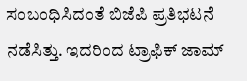ಸಂಬಂಧಿಸಿದಂತೆ ಬಿಜೆಪಿ ಪ್ರತಿಭಟನೆ ನಡೆಸಿತ್ತು. ಇದರಿಂದ ಟ್ರಾಫಿಕ್ ಜಾಮ್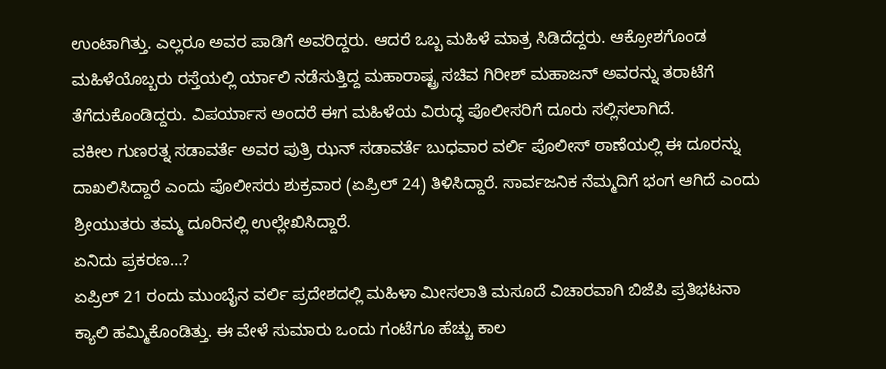ಉಂಟಾಗಿತ್ತು. ಎಲ್ಲರೂ ಅವರ ಪಾಡಿಗೆ ಅವರಿದ್ದರು. ಆದರೆ ಒಬ್ಬ ಮಹಿಳೆ ಮಾತ್ರ ಸಿಡಿದೆದ್ದರು. ಆಕ್ರೋಶಗೊಂಡ ಮಹಿಳೆಯೊಬ್ಬರು ರಸ್ತೆಯಲ್ಲಿ ರ್ಯಾಲಿ ನಡೆಸುತ್ತಿದ್ದ ಮಹಾರಾಷ್ಟ್ರ ಸಚಿವ ಗಿರೀಶ್ ಮಹಾಜನ್ ಅವರನ್ನು ತರಾಟೆಗೆ ತೆಗೆದುಕೊಂಡಿದ್ದರು. ವಿಪರ್ಯಾಸ ಅಂದರೆ ಈಗ ಮಹಿಳೆಯ ವಿರುದ್ಧ ಪೊಲೀಸರಿಗೆ ದೂರು ಸಲ್ಲಿಸಲಾಗಿದೆ.
ವಕೀಲ ಗುಣರತ್ನ ಸಡಾವರ್ತೆ ಅವರ ಪುತ್ರಿ ಝನ್ ಸಡಾವರ್ತೆ ಬುಧವಾರ ವರ್ಲಿ ಪೊಲೀಸ್ ಠಾಣೆಯಲ್ಲಿ ಈ ದೂರನ್ನು ದಾಖಲಿಸಿದ್ದಾರೆ ಎಂದು ಪೊಲೀಸರು ಶುಕ್ರವಾರ (ಏಪ್ರಿಲ್ 24) ತಿಳಿಸಿದ್ದಾರೆ. ಸಾರ್ವಜನಿಕ ನೆಮ್ಮದಿಗೆ ಭಂಗ ಆಗಿದೆ ಎಂದು ಶ್ರೀಯುತರು ತಮ್ಮ ದೂರಿನಲ್ಲಿ ಉಲ್ಲೇಖಿಸಿದ್ದಾರೆ.
ಏನಿದು ಪ್ರಕರಣ…?
ಏಪ್ರಿಲ್ 21 ರಂದು ಮುಂಬೈನ ವರ್ಲಿ ಪ್ರದೇಶದಲ್ಲಿ ಮಹಿಳಾ ಮೀಸಲಾತಿ ಮಸೂದೆ ವಿಚಾರವಾಗಿ ಬಿಜೆಪಿ ಪ್ರತಿಭಟನಾ ಕ್ಯಾಲಿ ಹಮ್ಮಿಕೊಂಡಿತ್ತು. ಈ ವೇಳೆ ಸುಮಾರು ಒಂದು ಗಂಟೆಗೂ ಹೆಚ್ಚು ಕಾಲ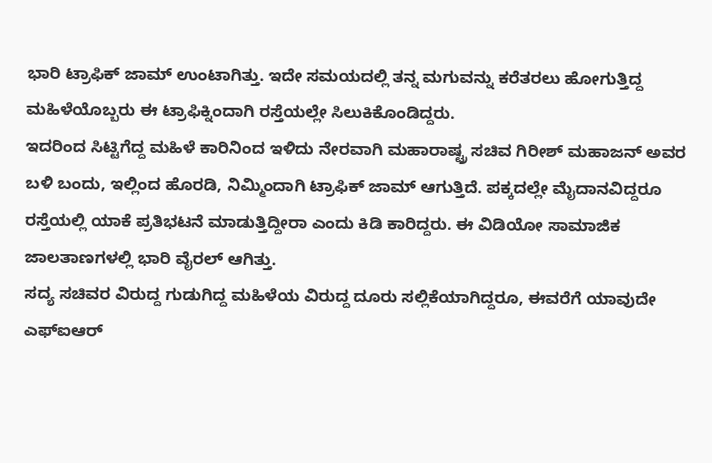ಭಾರಿ ಟ್ರಾಫಿಕ್ ಜಾಮ್ ಉಂಟಾಗಿತ್ತು. ಇದೇ ಸಮಯದಲ್ಲಿ ತನ್ನ ಮಗುವನ್ನು ಕರೆತರಲು ಹೋಗುತ್ತಿದ್ದ ಮಹಿಳೆಯೊಬ್ಬರು ಈ ಟ್ರಾಫಿಕ್ನಿಂದಾಗಿ ರಸ್ತೆಯಲ್ಲೇ ಸಿಲುಕಿಕೊಂಡಿದ್ದರು.
ಇದರಿಂದ ಸಿಟ್ಟಿಗೆದ್ದ ಮಹಿಳೆ ಕಾರಿನಿಂದ ಇಳಿದು ನೇರವಾಗಿ ಮಹಾರಾಷ್ಟ್ರ ಸಚಿವ ಗಿರೀಶ್ ಮಹಾಜನ್ ಅವರ ಬಳಿ ಬಂದು, ಇಲ್ಲಿಂದ ಹೊರಡಿ, ನಿಮ್ಮಿಂದಾಗಿ ಟ್ರಾಫಿಕ್ ಜಾಮ್ ಆಗುತ್ತಿದೆ. ಪಕ್ಕದಲ್ಲೇ ಮೈದಾನವಿದ್ದರೂ ರಸ್ತೆಯಲ್ಲಿ ಯಾಕೆ ಪ್ರತಿಭಟನೆ ಮಾಡುತ್ತಿದ್ದೀರಾ ಎಂದು ಕಿಡಿ ಕಾರಿದ್ದರು. ಈ ವಿಡಿಯೋ ಸಾಮಾಜಿಕ ಜಾಲತಾಣಗಳಲ್ಲಿ ಭಾರಿ ವೈರಲ್ ಆಗಿತ್ತು.
ಸದ್ಯ ಸಚಿವರ ವಿರುದ್ದ ಗುಡುಗಿದ್ದ ಮಹಿಳೆಯ ವಿರುದ್ದ ದೂರು ಸಲ್ಲಿಕೆಯಾಗಿದ್ದರೂ, ಈವರೆಗೆ ಯಾವುದೇ ಎಫ್ಐಆರ್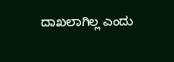ದಾಖಲಾಗಿಲ್ಲ ಎಂದು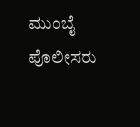ಮುಂಬೈ ಪೊಲೀಸರು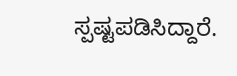ಸ್ಪಷ್ಟಪಡಿಸಿದ್ದಾರೆ.